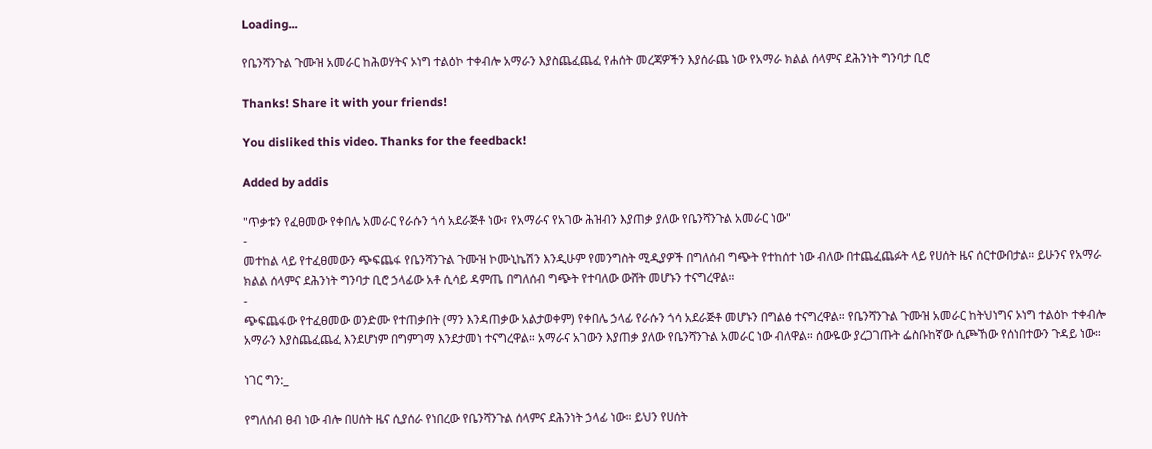Loading...

የቤንሻንጉል ጉሙዝ አመራር ከሕወሃትና ኦነግ ተልዕኮ ተቀብሎ አማራን እያስጨፈጨፈ የሐሰት መረጃዎችን እያሰራጨ ነው የአማራ ክልል ሰላምና ደሕንነት ግንባታ ቢሮ

Thanks! Share it with your friends!

You disliked this video. Thanks for the feedback!

Added by addis

"ጥቃቱን የፈፀመው የቀበሌ አመራር የራሱን ጎሳ አደራጅቶ ነው፣ የአማራና የአገው ሕዝብን እያጠቃ ያለው የቤንሻንጉል አመራር ነው"
-
መተከል ላይ የተፈፀመውን ጭፍጨፋ የቤንሻንጉል ጉሙዝ ኮሙኒኬሽን እንዲሁም የመንግስት ሚዲያዎች በግለሰብ ግጭት የተከሰተ ነው ብለው በተጨፈጨፉት ላይ የሀሰት ዜና ሰርተውበታል። ይሁንና የአማራ ክልል ሰላምና ደሕንነት ግንባታ ቢሮ ኃላፊው አቶ ሲሳይ ዳምጤ በግለሰብ ግጭት የተባለው ውሸት መሆኑን ተናግረዋል።
-
ጭፍጨፋው የተፈፀመው ወንድሙ የተጠቃበት (ማን እንዳጠቃው አልታወቀም) የቀበሌ ኃላፊ የራሱን ጎሳ አደራጅቶ መሆኑን በግልፅ ተናግረዋል። የቤንሻንጉል ጉሙዝ አመራር ከትህነግና ኦነግ ተልዕኮ ተቀብሎ አማራን እያስጨፈጨፈ እንደሆነም በግምገማ እንደታመነ ተናግረዋል። አማራና አገውን እያጠቃ ያለው የቤንሻንጉል አመራር ነው ብለዋል። ሰውዬው ያረጋገጡት ፌስቡከኛው ሲጮኸው የሰነበተውን ጉዳይ ነው።

ነገር ግን:_

የግለሰብ ፀብ ነው ብሎ በሀሰት ዜና ሲያሰራ የነበረው የቤንሻንጉል ሰላምና ደሕንነት ኃላፊ ነው። ይህን የሀሰት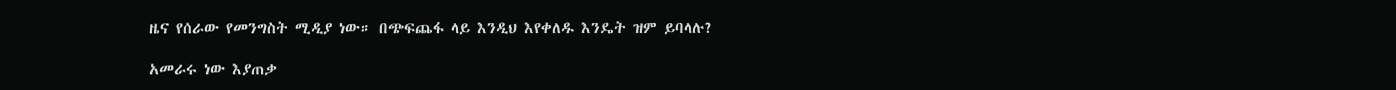ዜና የሰራው የመንግስት ሚዲያ ነው። በጭፍጨፋ ላይ እንዲህ እየቀለዱ እንዴት ዝም ይባላሉ?

አመራሩ ነው እያጠቃ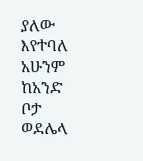ያለው እየተባለ አሁንም ከአንድ ቦታ ወደሌላ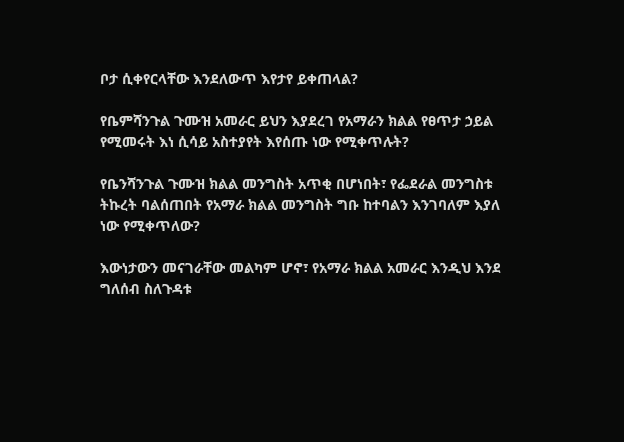ቦታ ሲቀየርላቸው እንደለውጥ እየታየ ይቀጠላል?

የቤምሻንጉል ጉሙዝ አመራር ይህን እያደረገ የአማራን ክልል የፀጥታ ኃይል የሚመሩት እነ ሲሳይ አስተያየት እየሰጡ ነው የሚቀጥሉት?

የቤንሻንጉል ጉሙዝ ክልል መንግስት አጥቂ በሆነበት፣ የፌደራል መንግስቱ ትኩረት ባልሰጠበት የአማራ ክልል መንግስት ግቡ ከተባልን እንገባለም እያለ ነው የሚቀጥለው?

እውነታውን መናገራቸው መልካም ሆኖ፣ የአማራ ክልል አመራር እንዲህ እንደ ግለሰብ ስለጉዳቱ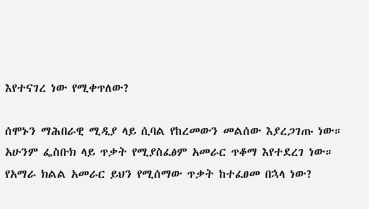እየተናገረ ነው የሚቀጥለው?

ሰሞኑን ማሕበራዊ ሚዲያ ላይ ሲባል የከረመውን መልሰው እያረጋገጡ ነው። አሁንም ፌስቡክ ላይ ጥቃት የሚያስፈፅም አመራር ጥቆማ እየተደረገ ነው። የአማራ ክልል አመራር ይህን የሚሰማው ጥቃት ከተፈፀመ በኋላ ነው?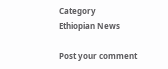Category
Ethiopian News

Post your comment